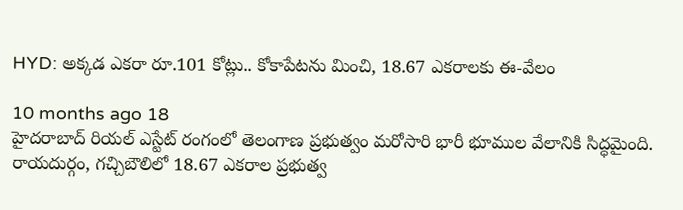HYD: అక్కడ ఎకరా రూ.101 కోట్లు.. కోకాపేటను మించి, 18.67 ఎకరాలకు ఈ-వేలం

10 months ago 18
హైదరాబాద్ రియల్ ఎస్టేట్ రంగంలో తెలంగాణ ప్రభుత్వం మరోసారి భారీ భూముల వేలానికి సిద్ధమైంది. రాయదుర్గం, గచ్చిబౌలిలో 18.67 ఎకరాల ప్రభుత్వ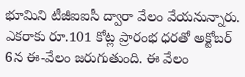భూమిని టీజీఐఐసీ ద్వారా వేలం వేయనున్నారు. ఎకరాకు రూ.101 కోట్ల ప్రారంభ ధరతో అక్టోబర్ 6న ఈ-వేలం జరుగుతుంది. ఈ వేలం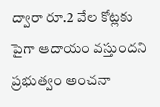ద్వారా రూ.2 వేల కోట్లకు పైగా ఆదాయం వస్తుందని ప్రభుత్వం అంచనా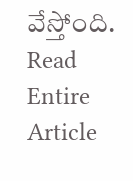వేస్తోంది.
Read Entire Article